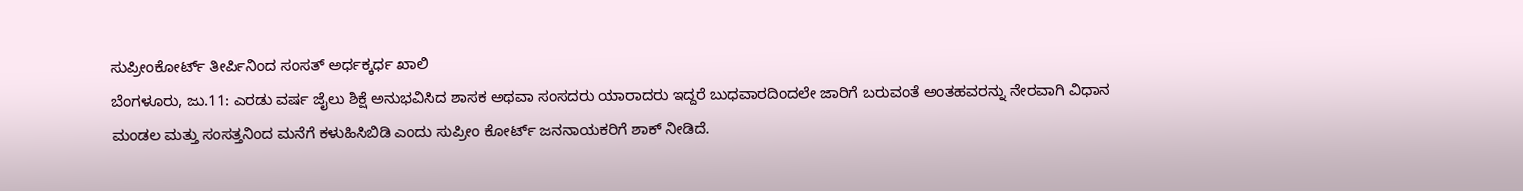ಸುಪ್ರೀಂಕೋರ್ಟ್ ತೀರ್ಪಿನಿಂದ ಸಂಸತ್ ಅರ್ಧಕ್ಕರ್ಧ ಖಾಲಿ
ಬೆಂಗಳೂರು, ಜು.11: ಎರಡು ವರ್ಷ ಜೈಲು ಶಿಕ್ಷೆ ಅನುಭವಿಸಿದ ಶಾಸಕ ಅಥವಾ ಸಂಸದರು ಯಾರಾದರು ಇದ್ದರೆ ಬುಧವಾರದಿಂದಲೇ ಜಾರಿಗೆ ಬರುವಂತೆ ಅಂತಹವರನ್ನು ನೇರವಾಗಿ ವಿಧಾನ ಮಂಡಲ ಮತ್ತು ಸಂಸತ್ತನಿಂದ ಮನೆಗೆ ಕಳುಹಿಸಿಬಿಡಿ ಎಂದು ಸುಪ್ರೀಂ ಕೋರ್ಟ್ ಜನನಾಯಕರಿಗೆ ಶಾಕ್ ನೀಡಿದೆ.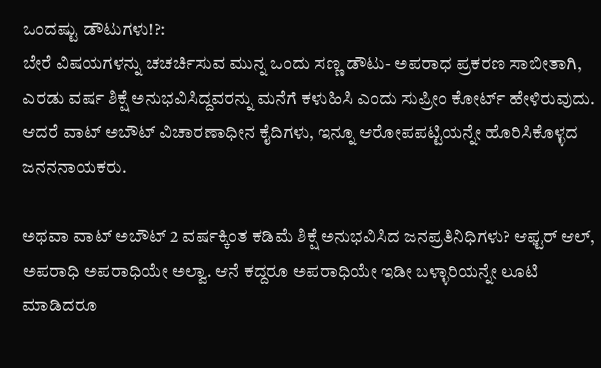ಒಂದಷ್ಟು ಡೌಟುಗಳು!?:
ಬೇರೆ ವಿಷಯಗಳನ್ನು ಚಚರ್ಚಿಸುವ ಮುನ್ನ ಒಂದು ಸಣ್ಣ ಡೌಟು- ಅಪರಾಧ ಪ್ರಕರಣ ಸಾಬೀತಾಗಿ, ಎರಡು ವರ್ಷ ಶಿಕ್ಷೆ ಅನುಭವಿಸಿದ್ದವರನ್ನು ಮನೆಗೆ ಕಳುಹಿಸಿ ಎಂದು ಸುಪ್ರೀಂ ಕೋರ್ಟ್ ಹೇಳಿರುವುದು. ಆದರೆ ವಾಟ್ ಅಬೌಟ್ ವಿಚಾರಣಾಧೀನ ಕೈದಿಗಳು, ಇನ್ನೂ ಆರೋಪಪಟ್ಟಿಯನ್ನೇ ಹೊರಿಸಿಕೊಳ್ಳದ ಜನನನಾಯಕರು.

ಅಥವಾ ವಾಟ್ ಅಬೌಟ್ 2 ವರ್ಷಕ್ಕಿಂತ ಕಡಿಮೆ ಶಿಕ್ಷೆ ಅನುಭವಿಸಿದ ಜನಪ್ರತಿನಿಧಿಗಳು? ಆಫ್ಟರ್ ಆಲ್, ಅಪರಾಧಿ ಅಪರಾಧಿಯೇ ಅಲ್ವಾ. ಆನೆ ಕದ್ದರೂ ಅಪರಾಧಿಯೇ ಇಡೀ ಬಳ್ಳಾರಿಯನ್ನೇ ಲೂಟಿ ಮಾಡಿದರೂ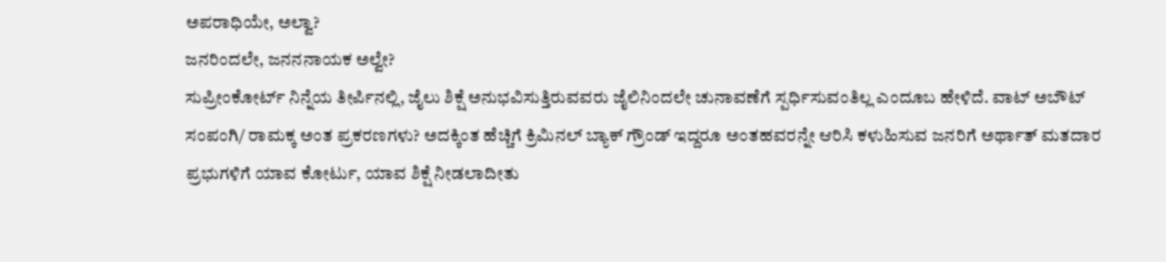ಅಪರಾಧಿಯೇ, ಅಲ್ವಾ?
ಜನರಿಂದಲೇ, ಜನನನಾಯಕ ಅಲ್ವೇ?
ಸುಪ್ರೀಂಕೋರ್ಟ್ ನಿನ್ನೆಯ ತೀರ್ಪಿನಲ್ಲಿ, ಜೈಲು ಶಿಕ್ಷೆ ಅನುಭವಿಸುತ್ತಿರುವವರು ಜೈಲಿನಿಂದಲೇ ಚುನಾವಣೆಗೆ ಸ್ಪರ್ಧಿಸುವಂತಿಲ್ಲ ಎಂದೂಬ ಹೇಳಿದೆ. ವಾಟ್ ಅಬೌಟ್ ಸಂಪಂಗಿ/ ರಾಮಕ್ಕ ಅಂತ ಪ್ರಕರಣಗಳು? ಅದಕ್ಕಿಂತ ಹೆಚ್ಚಿಗೆ ಕ್ರಿಮಿನಲ್ ಬ್ಯಾಕ್ ಗ್ರೌಂಡ್ ಇದ್ದರೂ ಅಂತಹವರನ್ನೇ ಆರಿಸಿ ಕಳುಹಿಸುವ ಜನರಿಗೆ ಅರ್ಥಾತ್ ಮತದಾರ ಪ್ರಭುಗಳಿಗೆ ಯಾವ ಕೋರ್ಟು, ಯಾವ ಶಿಕ್ಷೆ ನೀಡಲಾದೀತು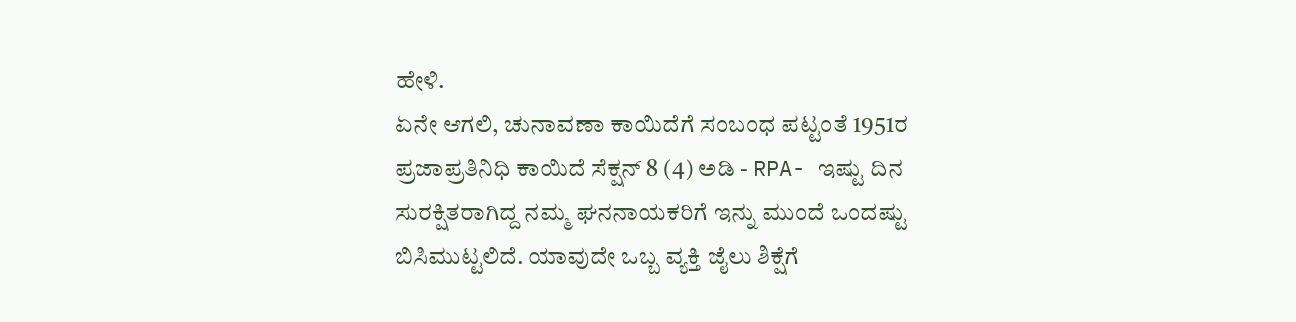ಹೇಳಿ.
ಏನೇ ಆಗಲಿ, ಚುನಾವಣಾ ಕಾಯಿದೆಗೆ ಸಂಬಂಧ ಪಟ್ಟಂತೆ 1951ರ ಪ್ರಜಾಪ್ರತಿನಿಧಿ ಕಾಯಿದೆ ಸೆಕ್ಷನ್ 8 (4) ಅಡಿ - RPA- ಇಷ್ಟು ದಿನ ಸುರಕ್ಷಿತರಾಗಿದ್ದ ನಮ್ಮ ಘನನಾಯಕರಿಗೆ ಇನ್ನು ಮುಂದೆ ಒಂದಷ್ಟು ಬಿಸಿಮುಟ್ಟಲಿದೆ. ಯಾವುದೇ ಒಬ್ಬ ವ್ಯಕ್ತಿ ಜೈಲು ಶಿಕ್ಷೆಗೆ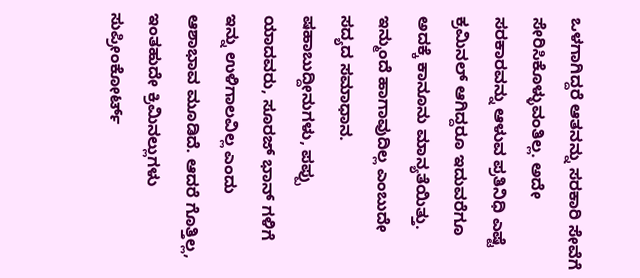ಒಳಗಾಗಿದ್ದರೆ ಆತನನ್ನು ಸರಕಾರಿ ಸೇವೆಗೆ ಸೇರಿಸಿಕೊಳ್ಳುವಂತಿಲ್ಲ. ಅದೇ ಸರಕಾರವನ್ನು ಆಳುವ ಪ್ರತಿನಿಧಿ ಎಷ್ಟೆ ಕ್ರಮಿನಲ್ ಆಗಿದ್ದರೂ ಇದುವರೆಗೂ ಅದಕ್ಕೆ ಕಾನೂನು ಮಾನ್ಯತೆಯಿತ್ತು.
ಇನ್ಮುಂದೆ ಹಾಗಾವುದಿಲ್ಲ ಎಂಬುದೇ ಸದ್ಯದ ಸಮಾಧಾನ. ಷಹಾಬುದ್ದೀನುಗಳು, ಪಪ್ಪು ಯಾದವರು, ಸೂರಜ್ ಭಾನ್ ಗಳಿಗೆ ಇನ್ನು ಉಳಿಗಾಲವಿಲ್ಲ ಎಂದು ಆಶಾಭಾವ ಮೂಡಿದೆ. ಆದರೆ ಗೊತ್ತಿಲ್ಲ, ಇಂತಹುದೇ ಕ್ರಿಮಿನಲ್ಲುಗಳು ಸುಪ್ರೀಂಕೋರ್ಟ್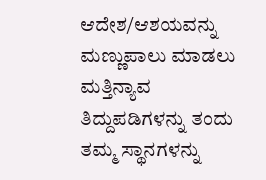ಆದೇಶ/ಆಶಯವನ್ನು ಮಣ್ಣುಪಾಲು ಮಾಡಲು ಮತ್ತಿನ್ಯಾವ ತಿದ್ದುಪಡಿಗಳನ್ನು ತಂದು ತಮ್ಮ ಸ್ಥಾನಗಳನ್ನು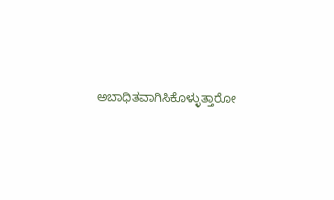ಅಬಾಧಿತವಾಗಿಸಿಕೊಳ್ಳುತ್ತಾರೋ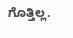ಗೊತ್ತಿಲ್ಲ.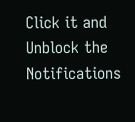Click it and Unblock the Notifications